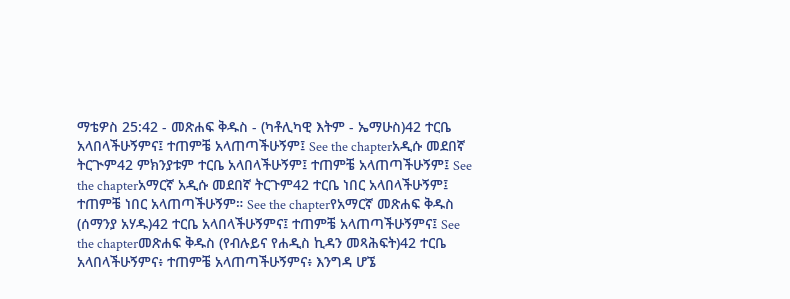ማቴዎስ 25:42 - መጽሐፍ ቅዱስ - (ካቶሊካዊ እትም - ኤማሁስ)42 ተርቤ አላበላችሁኝምና፤ ተጠምቼ አላጠጣችሁኝም፤ See the chapterአዲሱ መደበኛ ትርጒም42 ምክንያቱም ተርቤ አላበላችሁኝም፤ ተጠምቼ አላጠጣችሁኝም፤ See the chapterአማርኛ አዲሱ መደበኛ ትርጉም42 ተርቤ ነበር አላበላችሁኝም፤ ተጠምቼ ነበር አላጠጣችሁኝም። See the chapterየአማርኛ መጽሐፍ ቅዱስ (ሰማንያ አሃዱ)42 ተርቤ አላበላችሁኝምና፤ ተጠምቼ አላጠጣችሁኝምና፤ See the chapterመጽሐፍ ቅዱስ (የብሉይና የሐዲስ ኪዳን መጻሕፍት)42 ተርቤ አላበላችሁኝምና፥ ተጠምቼ አላጠጣችሁኝምና፥ እንግዳ ሆኜ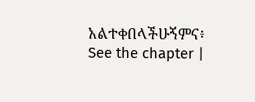አልተቀበላችሁኝምና፥ See the chapter |